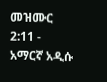መዝሙር 2:11 - አማርኛ አዲሱ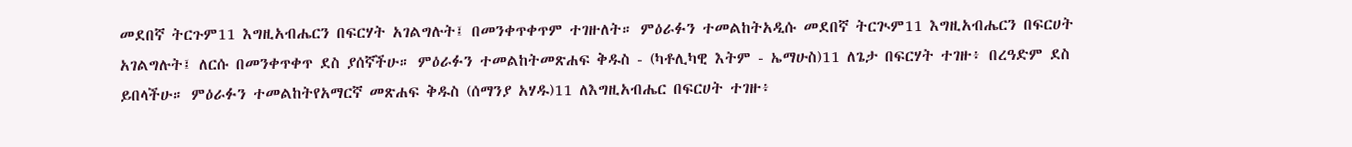መደበኛ ትርጉም11 እግዚአብሔርን በፍርሃት አገልግሉት፤ በመንቀጥቀጥም ተገዙለት። ምዕራፉን ተመልከትአዲሱ መደበኛ ትርጒም11 እግዚአብሔርን በፍርሀት አገልግሉት፤ ለርሱ በመንቀጥቀጥ ደስ ያሰኛችሁ። ምዕራፉን ተመልከትመጽሐፍ ቅዱስ - (ካቶሊካዊ እትም - ኤማሁስ)11 ለጌታ በፍርሃት ተገዙ፥ በረዓድም ደስ ይበላችሁ። ምዕራፉን ተመልከትየአማርኛ መጽሐፍ ቅዱስ (ሰማንያ አሃዱ)11 ለእግዚአብሔር በፍርሀት ተገዙ፥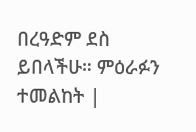በረዓድም ደስ ይበላችሁ። ምዕራፉን ተመልከት |